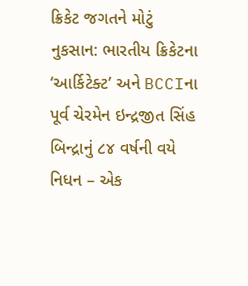ક્રિકેટ જગતને મોટું નુકસાન: ભારતીય ક્રિકેટના ‘આર્કિટેક્ટ’ અને BCCIના પૂર્વ ચેરમેન ઇન્દ્રજીત સિંહ બિન્દ્રાનું ૮૪ વર્ષની વયે નિધન – એક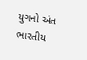યુગનો અંત
ભારતીય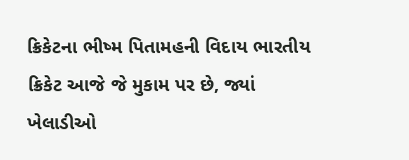ક્રિકેટના ભીષ્મ પિતામહની વિદાય ભારતીય ક્રિકેટ આજે જે મુકામ પર છે, જ્યાં ખેલાડીઓ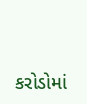કરોડોમાં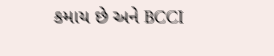કમાય છે અને BCCI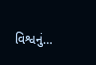વિશ્વનું…